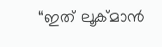“ഇത് ലൂക്മാൻ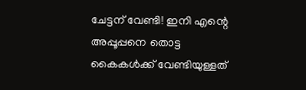ചേട്ടന് വേണ്ടി! ഇനി എന്റെ അപ്പൂപ്പനെ തൊട്ട കൈകൾക്ക് വേണ്ടിയുള്ളത്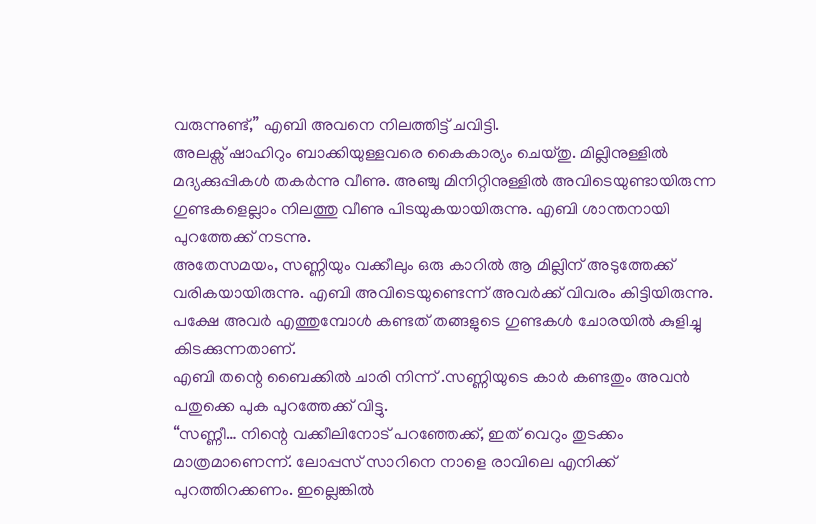വരുന്നുണ്ട്,” എബി അവനെ നിലത്തിട്ട് ചവിട്ടി.
അലക്സ് ഷാഹിറും ബാക്കിയുള്ളവരെ കൈകാര്യം ചെയ്തു. മില്ലിനുള്ളിൽ മദ്യക്കുപ്പികൾ തകർന്നു വീണു. അഞ്ചു മിനിറ്റിനുള്ളിൽ അവിടെയുണ്ടായിരുന്ന ഗുണ്ടകളെല്ലാം നിലത്തു വീണു പിടയുകയായിരുന്നു. എബി ശാന്തനായി പുറത്തേക്ക് നടന്നു.
അതേസമയം, സണ്ണിയും വക്കീലും ഒരു കാറിൽ ആ മില്ലിന് അടുത്തേക്ക് വരികയായിരുന്നു. എബി അവിടെയുണ്ടെന്ന് അവർക്ക് വിവരം കിട്ടിയിരുന്നു. പക്ഷേ അവർ എത്തുമ്പോൾ കണ്ടത് തങ്ങളുടെ ഗുണ്ടകൾ ചോരയിൽ കുളിച്ചു കിടക്കുന്നതാണ്.
എബി തന്റെ ബൈക്കിൽ ചാരി നിന്ന് .സണ്ണിയുടെ കാർ കണ്ടതും അവൻ പതുക്കെ പുക പുറത്തേക്ക് വിട്ടു.
“സണ്ണീ… നിന്റെ വക്കീലിനോട് പറഞ്ഞേക്ക്, ഇത് വെറും തുടക്കം മാത്രമാണെന്ന്. ലോപ്പസ് സാറിനെ നാളെ രാവിലെ എനിക്ക് പുറത്തിറക്കണം. ഇല്ലെങ്കിൽ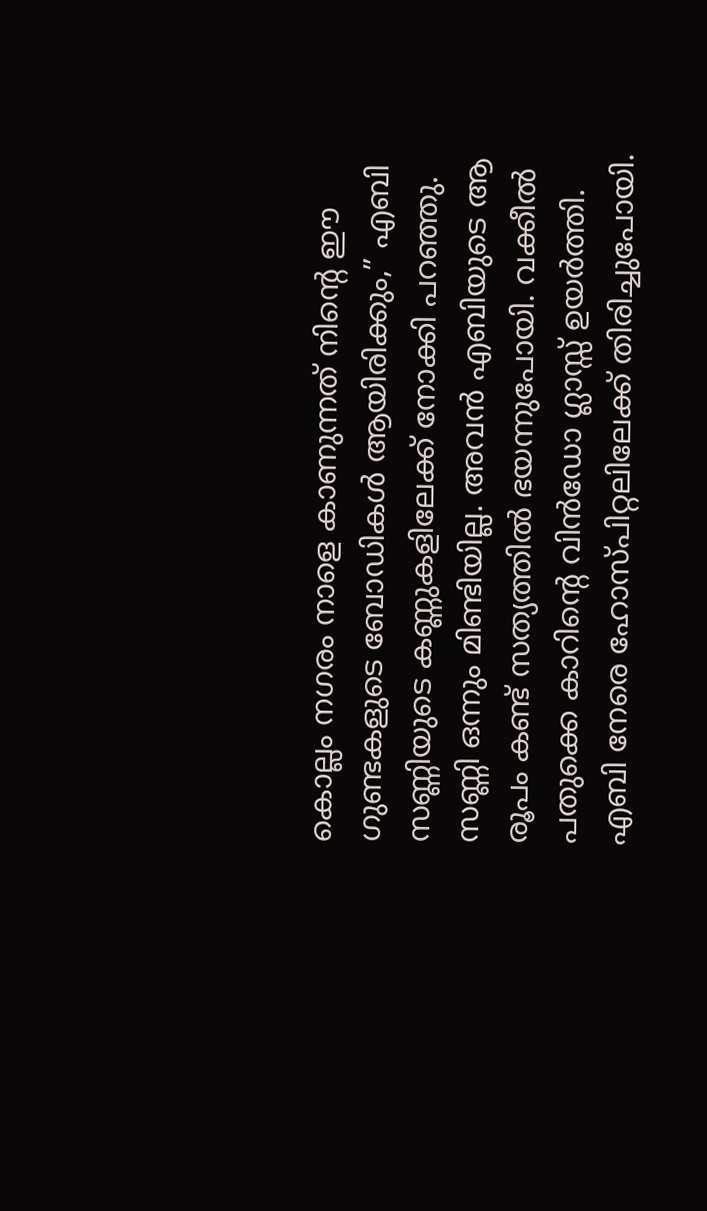കൊല്ലം നഗരം നാളെ കാണുന്നത് നിന്റെ ഈ ഗുണ്ടകളുടെ ബോഡികൾ ആയിരിക്കും,” എബി സണ്ണിയുടെ കണ്ണുകളിലേക്ക് നോക്കി പറഞ്ഞു.
സണ്ണി ഒന്നും മിണ്ടിയില്ല. അവൻ എബിയുടെ ആ രൂപം കണ്ട് സത്യത്തിൽ ഭയന്നുപോയി. വക്കീൽ പതുക്കെ കാറിന്റെ വിൻഡോ ഗ്ലാസ്സ് ഉയർത്തി.
എബി നേരെ ഹോസ്പിറ്റലിലേക്ക് തിരിച്ചുപോയി.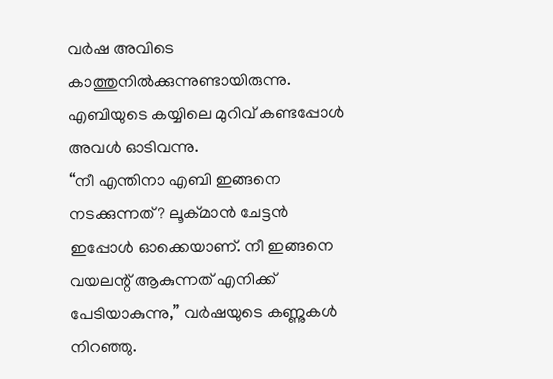വർഷ അവിടെ കാത്തുനിൽക്കുന്നുണ്ടായിരുന്നു. എബിയുടെ കയ്യിലെ മുറിവ് കണ്ടപ്പോൾ അവൾ ഓടിവന്നു.
“നീ എന്തിനാ എബി ഇങ്ങനെ നടക്കുന്നത്? ലൂക്മാൻ ചേട്ടൻ ഇപ്പോൾ ഓക്കെയാണ്. നീ ഇങ്ങനെ വയലന്റ് ആകുന്നത് എനിക്ക് പേടിയാകുന്നു,” വർഷയുടെ കണ്ണുകൾ നിറഞ്ഞു.